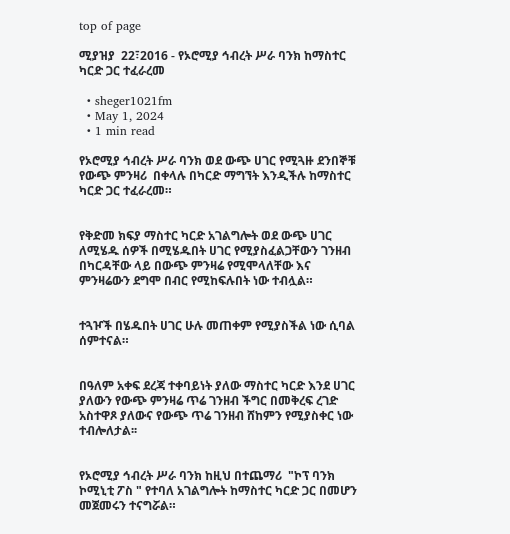top of page

ሚያዝያ  22፣2016 - የኦሮሚያ ኅብረት ሥራ ባንክ ከማስተር ካርድ ጋር ተፈራረመ

  • sheger1021fm
  • May 1, 2024
  • 1 min read

የኦሮሚያ ኅብረት ሥራ ባንክ ወደ ውጭ ሀገር የሚጓዙ ደንበኞቹ  የውጭ ምንዛሪ  በቀላሉ በካርድ ማግኘት እንዲችሉ ከማስተር ካርድ ጋር ተፈራረመ።


የቅድመ ክፍያ ማስተር ካርድ አገልግሎት ወደ ውጭ ሀገር ለሚሄዱ ሰዎች በሚሄዱበት ሀገር የሚያስፈልጋቸውን ገንዘብ በካርዳቸው ላይ በውጭ ምንዛሬ የሚሞላለቸው እና ምንዛሬውን ደግሞ በብር የሚከፍሉበት ነው ተብሏል።


ተጓዦች በሄዱበት ሀገር ሁሉ መጠቀም የሚያስችል ነው ሲባል ሰምተናል።


በዓለም አቀፍ ደረጃ ተቀባይነት ያለው ማስተር ካርድ እንደ ሀገር ያለውን የውጭ ምንዛሬ ጥሬ ገንዘብ ችግር በመቅረፍ ረገድ አስተዋጾ ያለውና የውጭ ጥሬ ገንዘብ ሸከምን የሚያስቀር ነው ተብሎለታል፡፡


የኦሮሚያ ኅብረት ሥራ ባንክ ከዚህ በተጨማሪ  "ኮፕ ባንክ ኮሚኒቲ ፖስ " የተባለ አገልግሎት ከማስተር ካርድ ጋር በመሆን መጀመሩን ተናግሯል።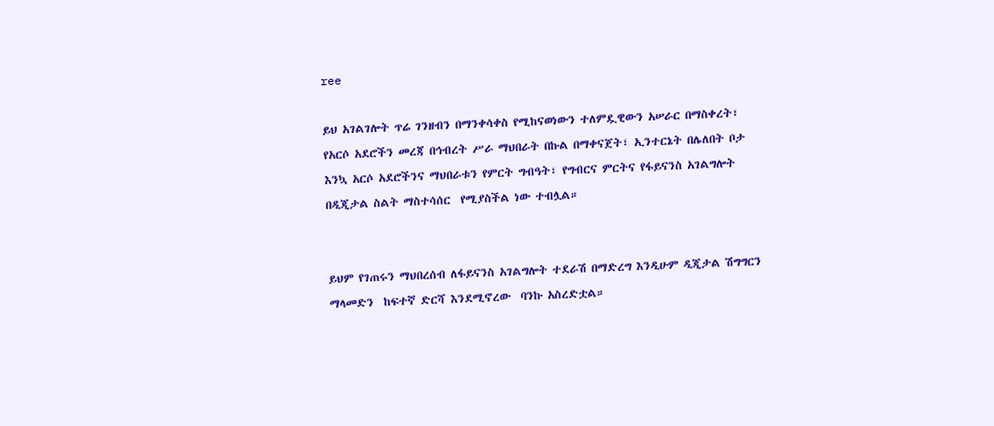ree

ይህ አገልገሎት ጥሬ ገንዘብን በማንቀሳቀስ የሚከናወነውን ተለምዷዊውን አሠራር በማስቀረት፣ የአርሶ አደሮችን መረጃ በኅብረት ሥራ ማህበራት በኩል በማቀናጀት፣ ኢንተርኔት በሌለበት ቦታ እንኳ አርሶ አደሮችንና ማህበራቱን የምርት ግብዓት፣ የግብርና ምርትና የፋይናንስ አገልግሎት በዲጂታል ስልት ማስተሳሰር  የሚያስችል ነው ተብሏል።


ይህም የገጠሩን ማህበረሰብ ለፋይናንስ አገልግሎት ተደራሽ በማድረግ እንዲሁም ዲጂታል ሽግግርን ማላመድን  ከፍተኛ ድርሻ እንደሚኖረው  ባንኩ አስረድቷል።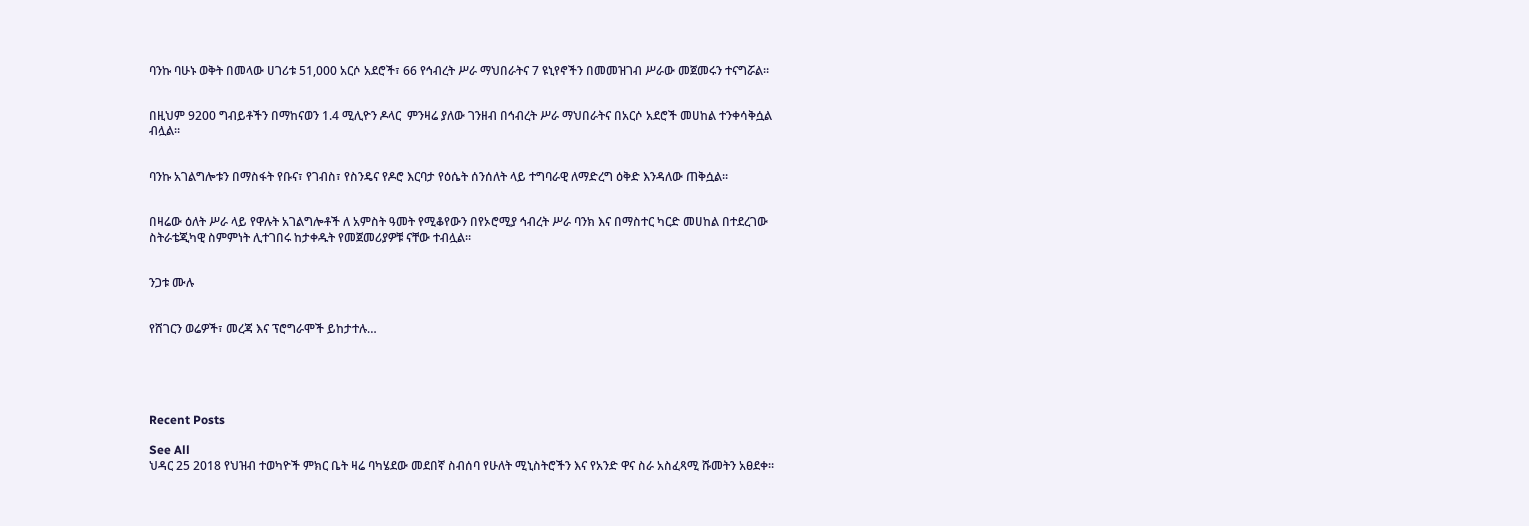ባንኩ ባሁኑ ወቅት በመላው ሀገሪቱ 51,000 አርሶ አደሮች፣ 66 የኅብረት ሥራ ማህበራትና 7 ዩኒየኖችን በመመዝገብ ሥራው መጀመሩን ተናግሯል።


በዚህም 9200 ግብይቶችን በማከናወን 1.4 ሚሊዮን ዶላር  ምንዛሬ ያለው ገንዘብ በኅብረት ሥራ ማህበራትና በአርሶ አደሮች መሀከል ተንቀሳቅሷል ብሏል።


ባንኩ አገልግሎቱን በማስፋት የቡና፣ የገብስ፣ የስንዴና የዶሮ እርባታ የዕሴት ሰንሰለት ላይ ተግባራዊ ለማድረግ ዕቅድ እንዳለው ጠቅሷል።


በዛሬው ዕለት ሥራ ላይ የዋሉት አገልግሎቶች ለ አምስት ዓመት የሚቆየውን በየኦሮሚያ ኅብረት ሥራ ባንክ እና በማስተር ካርድ መሀከል በተደረገው ስትራቴጂካዊ ስምምነት ሊተገበሩ ከታቀዱት የመጀመሪያዎቹ ናቸው ተብሏል።


ንጋቱ ሙሉ


የሸገርን ወሬዎች፣ መረጃ እና ፕሮግራሞች ይከታተሉ…





Recent Posts

See All
ህዳር 25 2018 የህዝብ ተወካዮች ምክር ቤት ዛሬ ባካሄደው መደበኛ ስብሰባ የሁለት ሚኒስትሮችን እና የአንድ ዋና ስራ አስፈጻሚ ሹመትን አፀደቀ።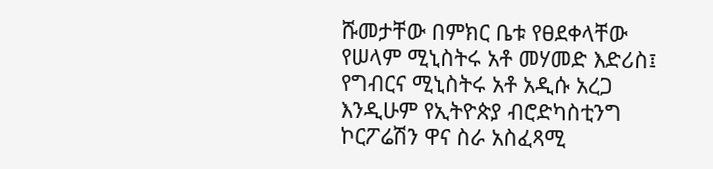ሹመታቸው በምክር ቤቱ የፀደቀላቸው የሠላም ሚኒስትሩ አቶ መሃመድ እድሪስ፤ የግብርና ሚኒስትሩ አቶ አዲሱ አረጋ እንዲሁም የኢትዮጵያ ብሮድካስቲንግ ኮርፖሬሽን ዋና ስራ አስፈጻሚ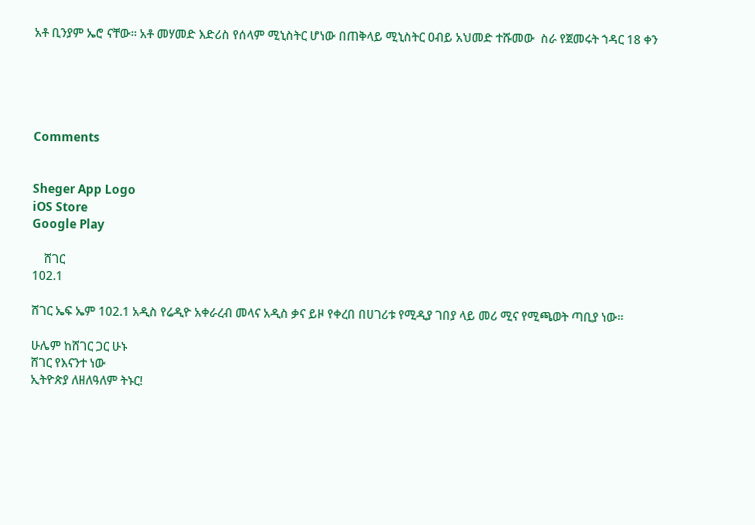አቶ ቢንያም ኤሮ ናቸው። አቶ መሃመድ እድሪስ የሰላም ሚኒስትር ሆነው በጠቅላይ ሚኒስትር ዐብይ አህመድ ተሹመው  ስራ የጀመሩት ኀዳር 18 ቀን





Comments


Sheger App Logo
iOS Store
Google Play

    ሸገር
102.1

ሸገር ኤፍ ኤም 102.1 አዲስ የሬዲዮ አቀራረብ መላና አዲስ ቃና ይዞ የቀረበ በሀገሪቱ የሚዲያ ገበያ ላይ መሪ ሚና የሚጫወት ጣቢያ ነው፡፡

ሁሌም ከሸገር ጋር ሁኑ
ሸገር የእናንተ ነው
ኢትዮጵያ ለዘለዓለም ትኑር!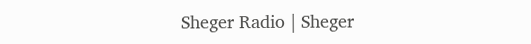Sheger Radio | Sheger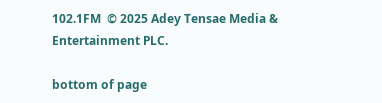102.1FM  © 2025 Adey Tensae Media & Entertainment PLC.

bottom of page